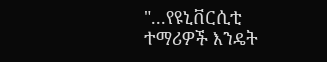"...የዩኒቨርሲቲ ተማሪዎች እንዴት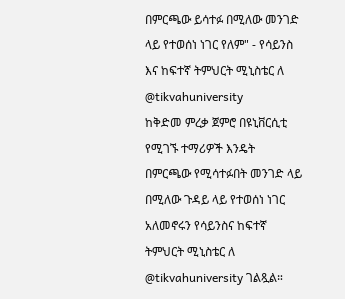በምርጫው ይሳተፉ በሚለው መንገድ ላይ የተወሰነ ነገር የለም" - የሳይንስ እና ከፍተኛ ትምህርት ሚኒስቴር ለ @tikvahuniversity
ከቅድመ ምረቃ ጀምሮ በዩኒቨርሲቲ የሚገኙ ተማሪዎች እንዴት በምርጫው የሚሳተፉበት መንገድ ላይ በሚለው ጉዳይ ላይ የተወሰነ ነገር አለመኖሩን የሳይንስና ከፍተኛ ትምህርት ሚኒስቴር ለ @tikvahuniversity ገልጿል።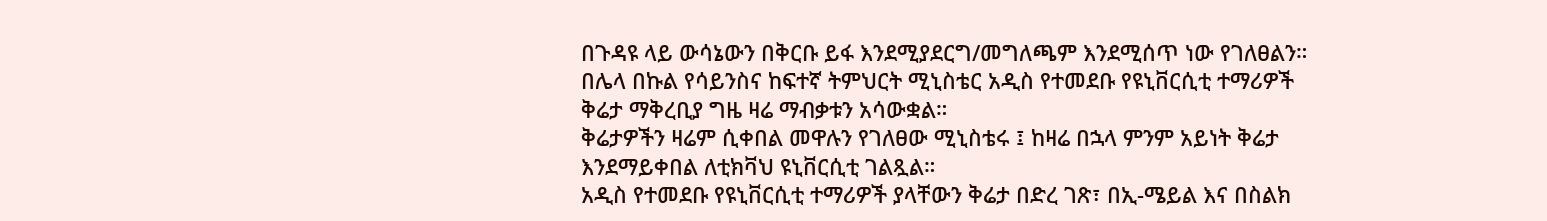በጉዳዩ ላይ ውሳኔውን በቅርቡ ይፋ እንደሚያደርግ/መግለጫም እንደሚሰጥ ነው የገለፀልን።
በሌላ በኩል የሳይንስና ከፍተኛ ትምህርት ሚኒስቴር አዲስ የተመደቡ የዩኒቨርሲቲ ተማሪዎች ቅሬታ ማቅረቢያ ግዜ ዛሬ ማብቃቱን አሳውቋል።
ቅሬታዎችን ዛሬም ሲቀበል መዋሉን የገለፀው ሚኒስቴሩ ፤ ከዛሬ በኋላ ምንም አይነት ቅሬታ እንደማይቀበል ለቲክቫህ ዩኒቨርሲቲ ገልጿል።
አዲስ የተመደቡ የዩኒቨርሲቲ ተማሪዎች ያላቸውን ቅሬታ በድረ ገጽ፣ በኢ-ሜይል እና በስልክ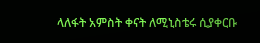ላለፋት አምስት ቀናት ለሚኒስቴሩ ሲያቀርቡ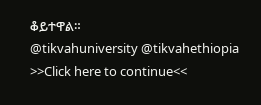ቆይተዋል።
@tikvahuniversity @tikvahethiopia
>>Click here to continue<<